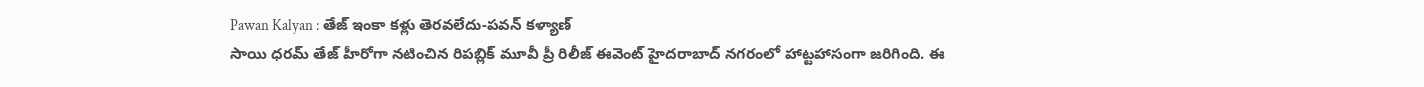Pawan Kalyan : తేజ్ ఇంకా కళ్లు తెరవలేదు-పవన్ కళ్యాణ్
సాయి ధరమ్ తేజ్ హీరోగా నటించిన రిపబ్లిక్ మూవీ ప్రీ రిలీజ్ ఈవెంట్ హైదరాబాద్ నగరంలో హాట్టహాసంగా జరిగింది. ఈ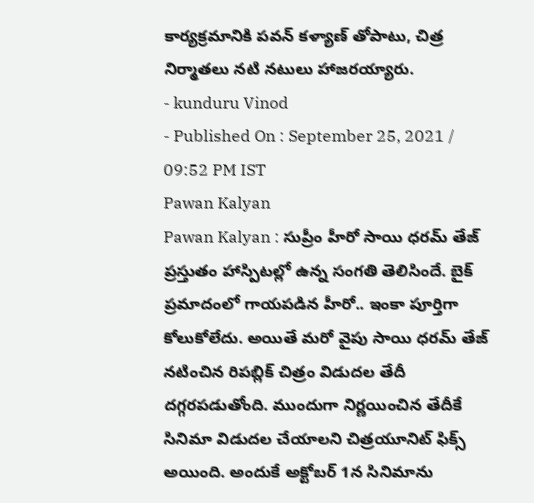కార్యక్రమానికి పవన్ కళ్యాణ్ తోపాటు, చిత్ర నిర్మాతలు నటి నటులు హాజరయ్యారు.
- kunduru Vinod
- Published On : September 25, 2021 / 09:52 PM IST
Pawan Kalyan
Pawan Kalyan : సుప్రీం హీరో సాయి ధరమ్ తేజ్ ప్రస్తుతం హాస్పిటల్లో ఉన్న సంగతి తెలిసిందే. బైక్ ప్రమాదంలో గాయపడిన హీరో.. ఇంకా పూర్తిగా కోలుకోలేదు. అయితే మరో వైపు సాయి ధరమ్ తేజ్ నటించిన రిపబ్లిక్ చిత్రం విడుదల తేదీ దగ్గరపడుతోంది. ముందుగా నిర్ణయించిన తేదీకే సినిమా విడుదల చేయాలని చిత్రయూనిట్ ఫిక్స్ అయింది. అందుకే అక్టోబర్ 1న సినిమాను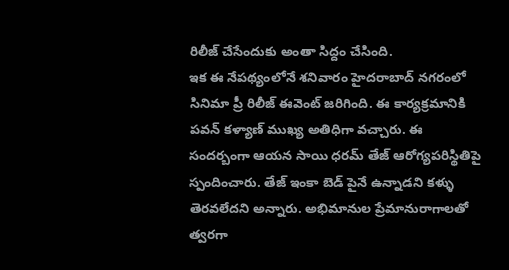రిలీజ్ చేసేందుకు అంతా సిద్దం చేసింది.
ఇక ఈ నేపథ్యంలోనే శనివారం హైదరాబాద్ నగరంలో సినిమా ప్రీ రిలీజ్ ఈవెంట్ జరిగింది. ఈ కార్యక్రమానికి పవన్ కళ్యాణ్ ముఖ్య అతిధిగా వచ్చారు. ఈ సందర్బంగా ఆయన సాయి ధరమ్ తేజ్ ఆరోగ్యపరిస్థితిపై స్పందించారు. తేజ్ ఇంకా బెడ్ పైనే ఉన్నాడని కళ్ళు తెరవలేదని అన్నారు. అభిమానుల ప్రేమానురాగాలతో త్వరగా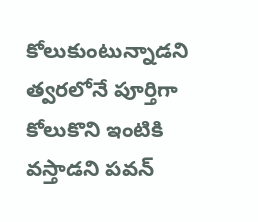కోలుకుంటున్నాడని త్వరలోనే పూర్తిగా కోలుకొని ఇంటికి వస్తాడని పవన్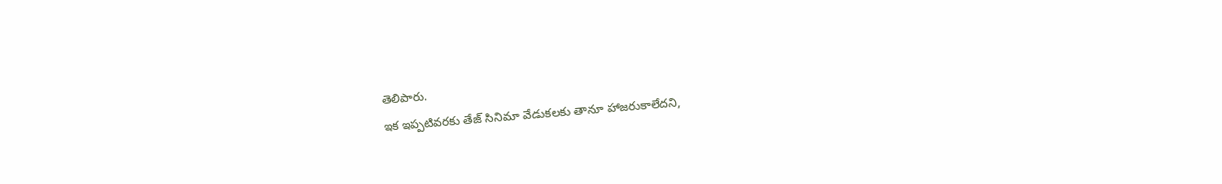తెలిపారు.
ఇక ఇప్పటివరకు తేజ్ సినిమా వేడుకలకు తానూ హాజరుకాలేదని,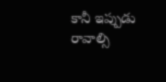కానీ ఇప్పుడు రావాల్సి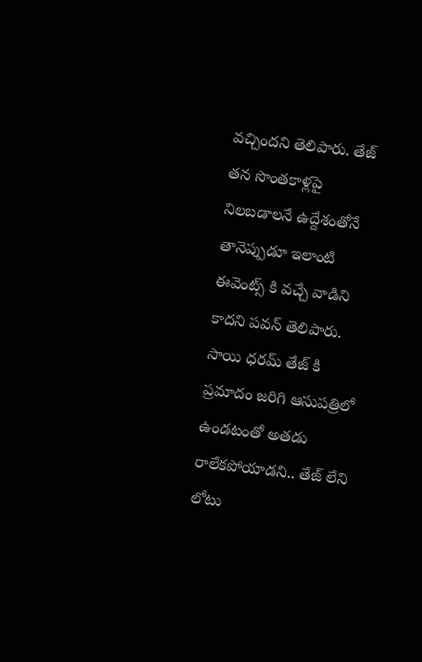వచ్చిందని తెలిపారు. తేజ్ తన సొంతకాళ్లపై నిలబడాలనే ఉద్దేశంతోనే తానెప్పుడూ ఇలాంటి ఈవెంట్స్ కి వచ్చే వాడిని కాదని పవన్ తెలిపారు. సాయి ధరమ్ తేజ్ కి ప్రమాదం జరిగి ఆసుపత్రిలో ఉండటంతో అతడు రాలేకపోయాడని.. తేజ్ లేని లోటు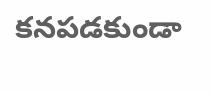కనపడకుండా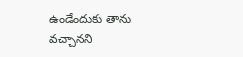ఉండేందుకు తాను వచ్చానని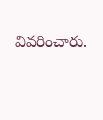వివరించారు.